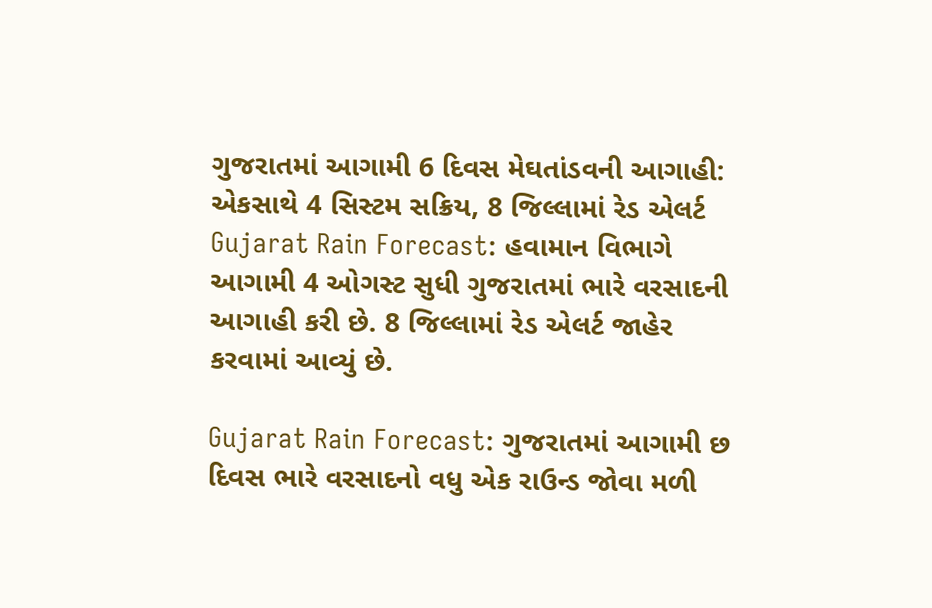ગુજરાતમાં આગામી 6 દિવસ મેઘતાંડવની આગાહી: એકસાથે 4 સિસ્ટમ સક્રિય, 8 જિલ્લામાં રેડ એલર્ટ
Gujarat Rain Forecast: હવામાન વિભાગે આગામી 4 ઓગસ્ટ સુધી ગુજરાતમાં ભારે વરસાદની આગાહી કરી છે. 8 જિલ્લામાં રેડ એલર્ટ જાહેર કરવામાં આવ્યું છે.

Gujarat Rain Forecast: ગુજરાતમાં આગામી છ દિવસ ભારે વરસાદનો વધુ એક રાઉન્ડ જોવા મળી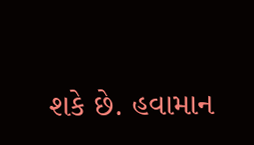શકે છે. હવામાન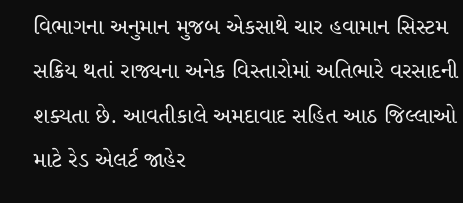વિભાગના અનુમાન મુજબ એકસાથે ચાર હવામાન સિસ્ટમ સક્રિય થતાં રાજ્યના અનેક વિસ્તારોમાં અતિભારે વરસાદની શક્યતા છે. આવતીકાલે અમદાવાદ સહિત આઠ જિલ્લાઓ માટે રેડ એલર્ટ જાહેર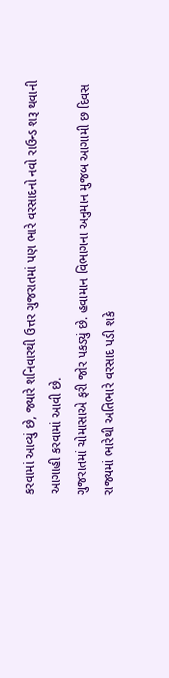કરવામાં આવ્યું છે, જ્યારે શનિવારથી ઉત્તર ગુજરાતમાં પણ ભારે વરસાદનો નવો રાઉન્ડ શરૂ થવાની આગાહી કરવામાં આવી છે.
ગુજરાતમાં ચોમાસાએ ફરી જોર પકડ્યું છે. હવામાન વિભાગના અનુમાન મુજબ આગામી છ દિવસ રાજ્યમાં ભારેથી અતિભારે વરસાદ પડી શકે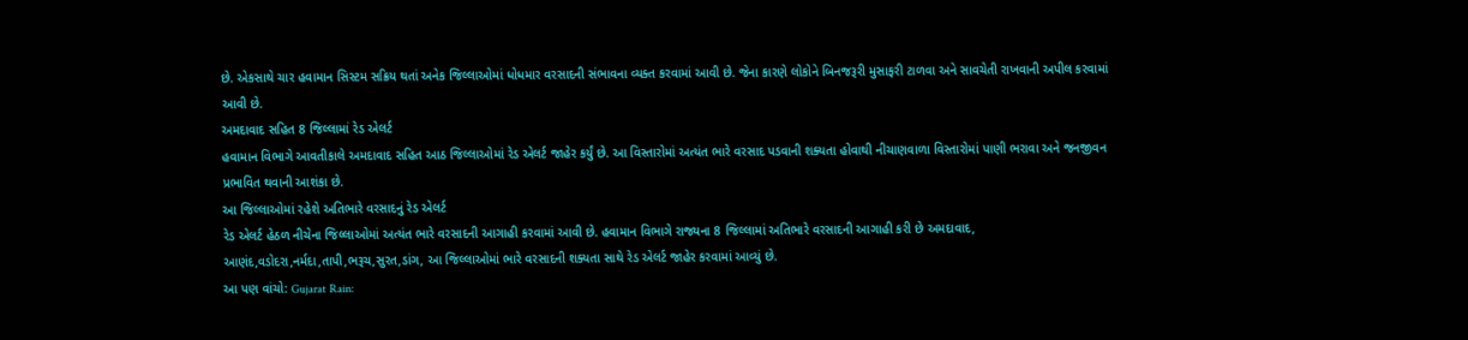છે. એકસાથે ચાર હવામાન સિસ્ટમ સક્રિય થતાં અનેક જિલ્લાઓમાં ધોધમાર વરસાદની સંભાવના વ્યક્ત કરવામાં આવી છે. જેના કારણે લોકોને બિનજરૂરી મુસાફરી ટાળવા અને સાવચેતી રાખવાની અપીલ કરવામાં આવી છે.
અમદાવાદ સહિત 8 જિલ્લામાં રેડ એલર્ટ
હવામાન વિભાગે આવતીકાલે અમદાવાદ સહિત આઠ જિલ્લાઓમાં રેડ એલર્ટ જાહેર કર્યું છે. આ વિસ્તારોમાં અત્યંત ભારે વરસાદ પડવાની શક્યતા હોવાથી નીચાણવાળા વિસ્તારોમાં પાણી ભરાવા અને જનજીવન પ્રભાવિત થવાની આશંકા છે.
આ જિલ્લાઓમાં રહેશે અતિભારે વરસાદનું રેડ એલર્ટ
રેડ એલર્ટ હેઠળ નીચેના જિલ્લાઓમાં અત્યંત ભારે વરસાદની આગાહી કરવામાં આવી છે. હવામાન વિભાગે રાજ્યના 8 જિલ્લામાં અતિભારે વરસાદની આગાહી કરી છે અમદાવાદ, આણંદ,વડોદરા,નર્મદા,તાપી,ભરૂચ,સુરત,ડાંગ, આ જિલ્લાઓમાં ભારે વરસાદની શક્યતા સાથે રેડ એલર્ટ જાહેર કરવામાં આવ્યું છે.
આ પણ વાંચો: Gujarat Rain: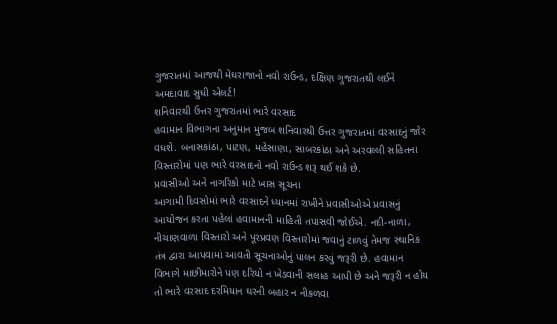ગુજરાતમાં આજથી મેઘરાજાનો નવો રાઉન્ડ, દક્ષિણ ગુજરાતથી લઈને અમદાવાદ સુધી એલર્ટ!
શનિવારથી ઉત્તર ગુજરાતમાં ભારે વરસાદ
હવામાન વિભાગના અનુમાન મુજબ શનિવારથી ઉત્તર ગુજરાતમાં વરસાદનું જોર વધશે. બનાસકાંઠા, પાટણ, મહેસાણા, સાબરકાંઠા અને અરવલ્લી સહિતના વિસ્તારોમાં પણ ભારે વરસાદનો નવો રાઉન્ડ શરૂ થઈ શકે છે.
પ્રવાસીઓ અને નાગરિકો માટે ખાસ સૂચના
આગામી દિવસોમાં ભારે વરસાદને ધ્યાનમાં રાખીને પ્રવાસીઓએ પ્રવાસનું આયોજન કરતા પહેલાં હવામાનની માહિતી તપાસવી જોઈએ. નદી-નાળા, નીચાણવાળા વિસ્તારો અને પૂરપ્રવણ વિસ્તારોમાં જવાનું ટાળવું તેમજ સ્થાનિક તંત્ર દ્વારા આપવામાં આવતી સૂચનાઓનું પાલન કરવું જરૂરી છે. હવામાન વિભાગે માછીમારોને પણ દરિયો ન ખેડવાની સલાહ આપી છે અને જરૂરી ન હોય તો ભારે વરસાદ દરમિયાન ઘરની બહાર ન નીકળવા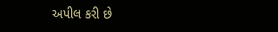અપીલ કરી છે